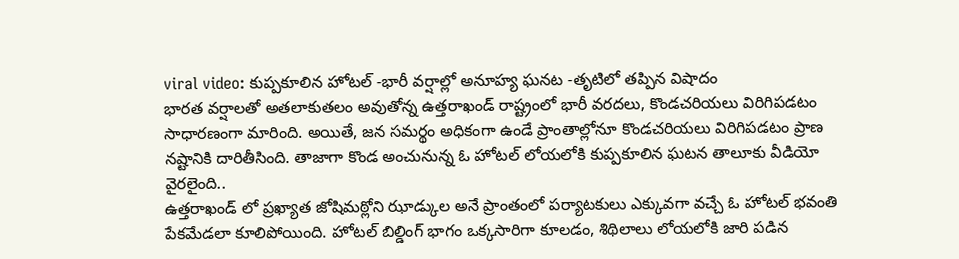viral video: కుప్పకూలిన హోటల్ -భారీ వర్షాల్లో అనూహ్య ఘనట -తృటిలో తప్పిన విషాదం
భారత వర్షాలతో అతలాకుతలం అవుతోన్న ఉత్తరాఖండ్ రాష్ట్రంలో భారీ వరదలు, కొండచరియలు విరిగిపడటం సాధారణంగా మారింది. అయితే, జన సమర్థం అధికంగా ఉండే ప్రాంతాల్లోనూ కొండచరియలు విరిగిపడటం ప్రాణ నష్టానికి దారితీసింది. తాజాగా కొండ అంచునున్న ఓ హోటల్ లోయలోకి కుప్పకూలిన ఘటన తాలూకు వీడియో వైరలైంది..
ఉత్తరాఖండ్ లో ప్రఖ్యాత జోషిమఠ్లోని ఝాడ్కుల అనే ప్రాంతంలో పర్యాటకులు ఎక్కువగా వచ్చే ఓ హోటల్ భవంతి పేకమేడలా కూలిపోయింది. హోటల్ బిల్డింగ్ భాగం ఒక్కసారిగా కూలడం, శిథిలాలు లోయలోకి జారి పడిన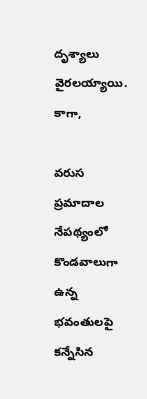దృశ్యాలు వైరలయ్యాయి. కాగా,

వరుస ప్రమాదాల నేపథ్యంలో కొండవాలుగా ఉన్న భవంతులపై కన్నేసిన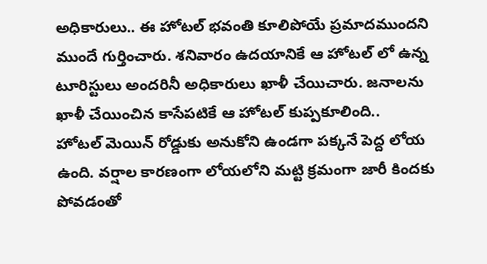అధికారులు.. ఈ హోటల్ భవంతి కూలిపోయే ప్రమాదముందని ముందే గుర్తించారు. శనివారం ఉదయానికే ఆ హోటల్ లో ఉన్న టూరిస్టులు అందరినీ అధికారులు ఖాళీ చేయిచారు. జనాలను ఖాళీ చేయించిన కాసేపటికే ఆ హోటల్ కుప్పకూలింది..
హోటల్ మెయిన్ రోడ్డుకు అనుకోని ఉండగా పక్కనే పెద్ద లోయ ఉంది. వర్షాల కారణంగా లోయలోని మట్టి క్రమంగా జారీ కిందకు పోవడంతో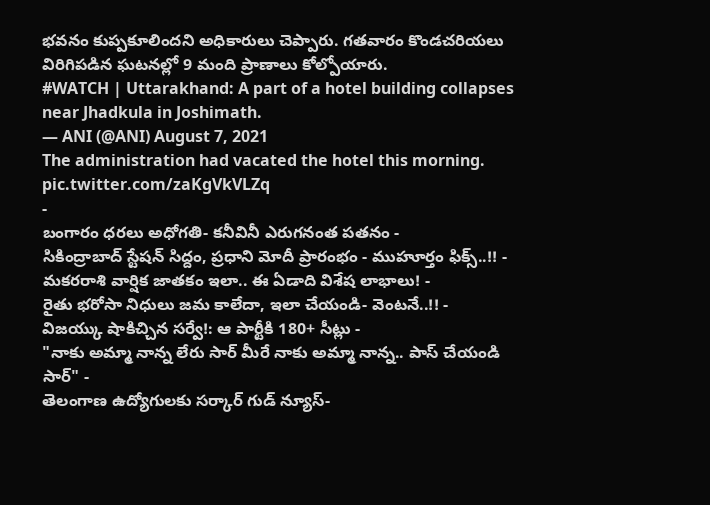భవనం కుప్పకూలిందని అధికారులు చెప్పారు. గతవారం కొండచరియలు విరిగిపడిన ఘటనల్లో 9 మంది ప్రాణాలు కోల్పోయారు.
#WATCH | Uttarakhand: A part of a hotel building collapses near Jhadkula in Joshimath.
— ANI (@ANI) August 7, 2021
The administration had vacated the hotel this morning. pic.twitter.com/zaKgVkVLZq
-
బంగారం ధరలు అధోగతి- కనీవినీ ఎరుగనంత పతనం -
సికింద్రాబాద్ స్టేషన్ సిద్దం, ప్రధాని మోదీ ప్రారంభం - ముహూర్తం ఫిక్స్..!! -
మకరరాశి వార్షిక జాతకం ఇలా.. ఈ ఏడాది విశేష లాభాలు! -
రైతు భరోసా నిధులు జమ కాలేదా, ఇలా చేయండి- వెంటనే..!! -
విజయ్కు షాకిచ్చిన సర్వే!: ఆ పార్టీకి 180+ సీట్లు -
"నాకు అమ్మా నాన్న లేరు సార్ మీరే నాకు అమ్మా నాన్న.. పాస్ చేయండి సార్" -
తెలంగాణ ఉద్యోగులకు సర్కార్ గుడ్ న్యూస్-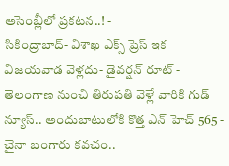అసెంబ్లీలో ప్రకటన..! -
సికింద్రాబాద్- విశాఖ ఎక్స్ ప్రెస్ ఇక విజయవాడ వెళ్లదు- డైవర్షన్ రూట్ -
తెలంగాణ నుంచి తిరుపతి వెళ్లే వారికి గుడ్ న్యూస్.. అందుబాటులోకి కొత్త ఎన్ హెచ్ 565 -
చైనా బంగారు కవచం..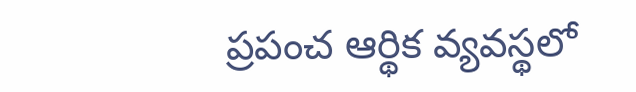ప్రపంచ ఆర్థిక వ్యవస్థలో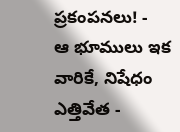ప్రకంపనలు! -
ఆ భూములు ఇక వారికే, నిషేధం ఎత్తివేత -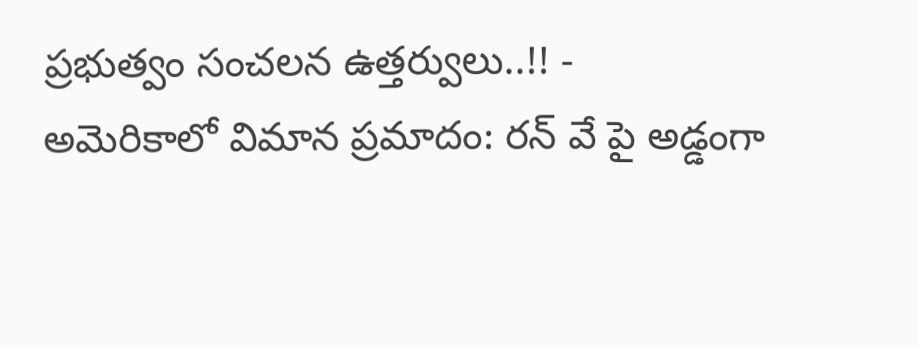ప్రభుత్వం సంచలన ఉత్తర్వులు..!! -
అమెరికాలో విమాన ప్రమాదం: రన్ వే పై అడ్డంగా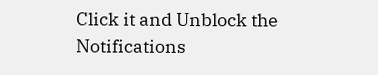Click it and Unblock the Notifications